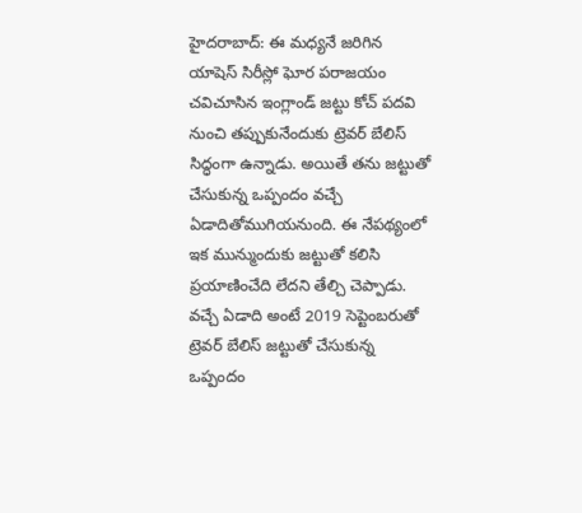హైదరాబాద్: ఈ మధ్యనే జరిగిన యాషెస్ సిరీస్లో ఘోర పరాజయం చవిచూసిన ఇంగ్లాండ్ జట్టు కోచ్ పదవి నుంచి తప్పుకునేందుకు ట్రెవర్ బేలిస్ సిద్ధంగా ఉన్నాడు. అయితే తను జట్టుతో చేసుకున్న ఒప్పందం వచ్చే ఏడాదితోముగియనుంది. ఈ నేపథ్యంలో ఇక మున్ముందుకు జట్టుతో కలిసి ప్రయాణించేది లేదని తేల్చి చెప్పాడు.
వచ్చే ఏడాది అంటే 2019 సెప్టెంబరుతో ట్రెవర్ బేలిస్ జట్టుతో చేసుకున్న ఒప్పందం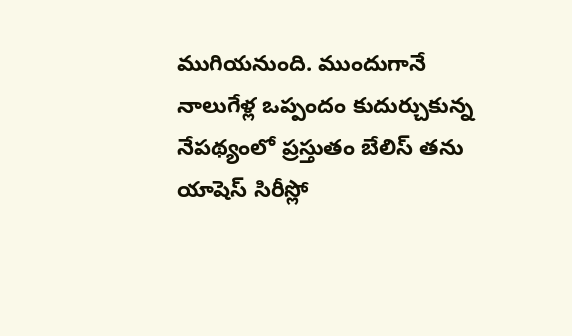ముగియనుంది. ముందుగానే నాలుగేళ్ల ఒప్పందం కుదుర్చుకున్న నేపథ్యంలో ప్రస్తుతం బేలిస్ తను యాషెస్ సిరీస్లో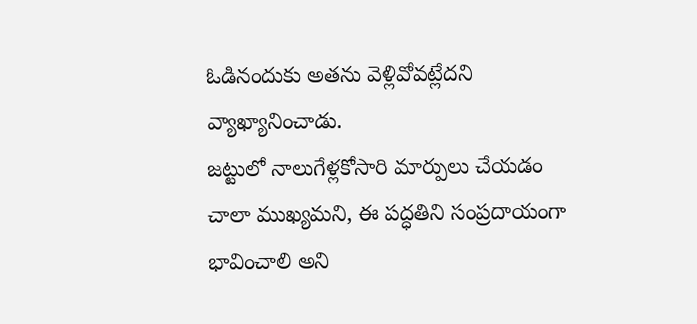ఓడినందుకు అతను వెళ్లివోవట్లేదని వ్యాఖ్యానించాడు.
జట్టులో నాలుగేళ్లకోసారి మార్పులు చేయడం చాలా ముఖ్యమని, ఈ పద్ధతిని సంప్రదాయంగా భావించాలి అని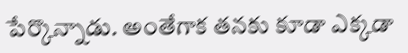పేర్కొన్నాడు. అంతేగాక తనకు కూడా ఎక్కడా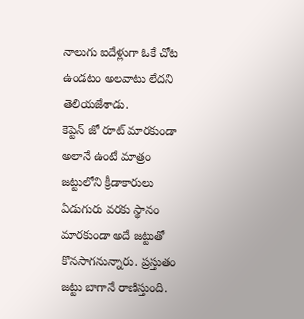నాలుగు ఐదేళ్లుగా ఓకే చోట ఉండటం అలవాటు లేదని తెలియజేశాడు.
కెప్టెన్ జో రూట్ మారకుండా అలానే ఉంటే మాత్రం జట్టులోని క్రీడాకారులు ఏడుగురు వరకు స్థానం మారకుండా అదే జట్టుతో కొనసాగనున్నారు. ప్రస్తుతం జట్టు బాగానే రాణిస్తుంది.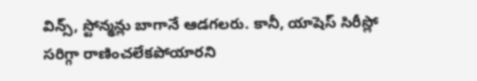విన్స్, స్టోన్మన్లు బాగానే ఆడగలరు. కానీ, యాషెస్ సిరీస్లో సరిగ్గా రాణించలేకపోయారని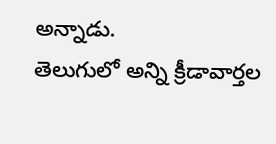అన్నాడు.
తెలుగులో అన్ని క్రీడావార్తల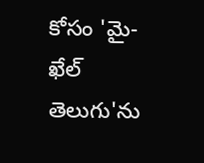కోసం 'మై-ఖేల్ తెలుగు'ను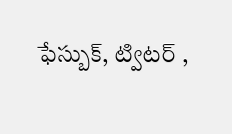ఫేస్బుక్, ట్విటర్ ,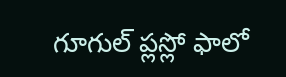గూగుల్ ప్లస్లో ఫాలో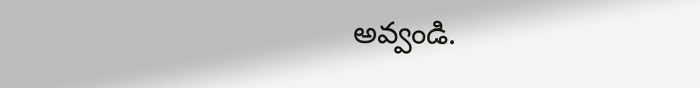అవ్వండి.